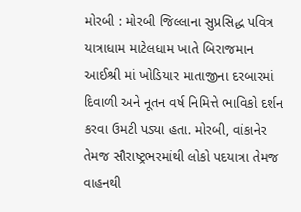મોરબી : મોરબી જિલ્લાના સુપ્રસિદ્ધ પવિત્ર યાત્રાધામ માટેલધામ ખાતે બિરાજમાન આઈશ્રી માં ખોડિયાર માતાજીના દરબારમાં દિવાળી અને નૂતન વર્ષ નિમિત્તે ભાવિકો દર્શન કરવા ઉમટી પડ્યા હતા. મોરબી, વાંકાનેર તેમજ સૌરાષ્ટ્રભરમાંથી લોકો પદયાત્રા તેમજ વાહનથી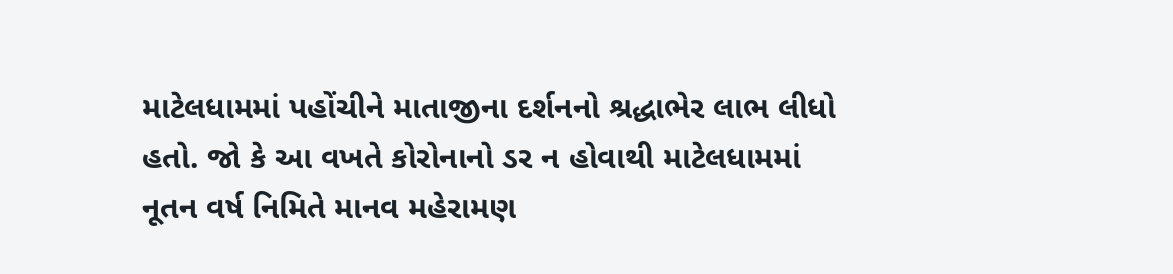માટેલધામમાં પહોંચીને માતાજીના દર્શનનો શ્રદ્ધાભેર લાભ લીધો હતો. જો કે આ વખતે કોરોનાનો ડર ન હોવાથી માટેલધામમાં નૂતન વર્ષ નિમિતે માનવ મહેરામણ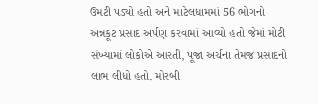ઉમટી પડ્યો હતો અને માટેલધામમાં 56 ભોગનો અન્નકૂટ પ્રસાદ અર્પણ કરવામાં આવ્યો હતો જેમાં મોટી સંખ્યામાં લોકોએ આરતી, પૂજા અર્ચના તેમજ પ્રસાદનો લાભ લીધો હતો. મોરબી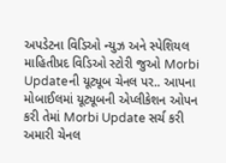અપડેટના વિડિઓ ન્યુઝ અને સ્પેશિયલ માહિતીપ્રદ વિડિઓ સ્ટોરી જુઓ Morbi Updateની યૂટ્યૂબ ચેનલ પર.. આપના મોબાઈલમાં યૂટ્યૂબની એપ્લીકેશન ઓપન કરી તેમાં Morbi Update સર્ચ કરી અમારી ચેનલ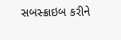સબસ્ક્રાઇબ કરીને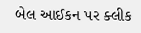બેલ આઈકન પર ક્લીક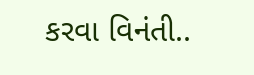કરવા વિનંતી..